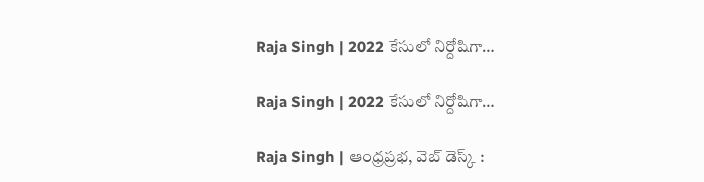Raja Singh | 2022 కేసులో నిర్దోషిగా…

Raja Singh | 2022 కేసులో నిర్దోషిగా…

Raja Singh | ఆంధ్రప్రభ, వెబ్ డెస్క్ :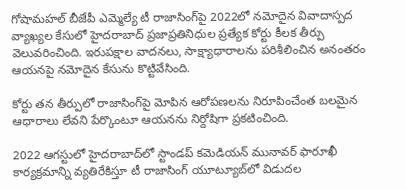గోషామహల్ బీజేపీ ఎమ్మెల్యే టీ రాజాసింగ్‌పై 2022లో నమోదైన వివాదాస్పద వ్యాఖ్యల కేసులో హైదరాబాద్ ప్రజాప్రతినిధుల ప్రత్యేక కోర్టు కీలక తీర్పు వెలువరించింది. ఇరుపక్షాల వాదనలు, సాక్ష్యాధారాలను పరిశీలించిన అనంతరం ఆయనపై నమోదైన కేసును కొట్టివేసింది.

కోర్టు తన తీర్పులో రాజాసింగ్‌పై మోపిన ఆరోపణలను నిరూపించేంత బలమైన ఆధారాలు లేవని పేర్కొంటూ ఆయనను నిర్దోషిగా ప్రకటించింది.

2022 ఆగస్టులో హైదరాబాద్‌లో స్టాండప్ కమెడియన్ మునావర్ ఫారూఖీ కార్యక్రమాన్ని వ్యతిరేకిస్తూ టీ రాజాసింగ్ యూట్యూబ్‌లో విడుదల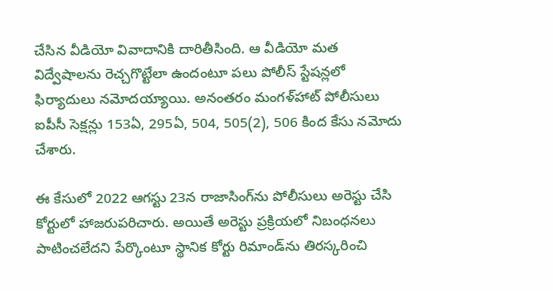చేసిన వీడియో వివాదానికి దారితీసింది. ఆ వీడియో మత విద్వేషాలను రెచ్చగొట్టేలా ఉందంటూ పలు పోలీస్ స్టేషన్లలో ఫిర్యాదులు నమోదయ్యాయి. అనంతరం మంగళ్‌హాట్ పోలీసులు ఐపీసీ సెక్షన్లు 153ఏ, 295ఏ, 504, 505(2), 506 కింద కేసు నమోదు చేశారు.

ఈ కేసులో 2022 ఆగస్టు 23న రాజాసింగ్‌ను పోలీసులు అరెస్టు చేసి కోర్టులో హాజరుపరిచారు. అయితే అరెస్టు ప్రక్రియలో నిబంధనలు పాటించలేదని పేర్కొంటూ స్థానిక కోర్టు రిమాండ్‌ను తిరస్కరించి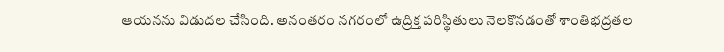ఆయనను విడుదల చేసింది. అనంతరం నగరంలో ఉద్రిక్త పరిస్థితులు నెలకొనడంతో శాంతిభద్రతల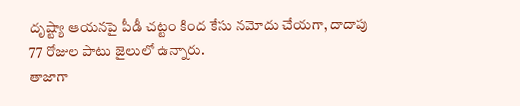దృష్ట్యా ఆయనపై పీడీ చట్టం కింద కేసు నమోదు చేయగా, దాదాపు 77 రోజుల పాటు జైలులో ఉన్నారు.
తాజాగా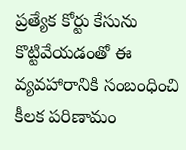ప్రత్యేక కోర్టు కేసును కొట్టివేయడంతో ఈ వ్యవహారానికి సంబంధించి కీలక పరిణామం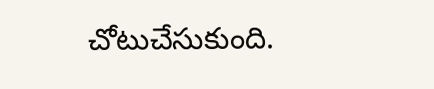చోటుచేసుకుంది.